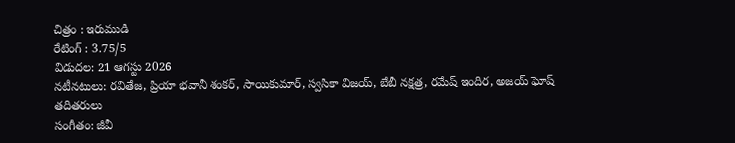చిత్రం : ఇరుముడి
రేటింగ్ : 3.75/5
విడుదల: 21 ఆగస్టు 2026
నటీనటులు: రవితేజ, ప్రియా భవానీ శంకర్, సాయికుమార్, స్వసికా విజయ్, బేబీ నక్షత్ర, రమేష్ ఇందిర, అజయ్ ఘోష్ తదితరులు
సంగీతం: జీవీ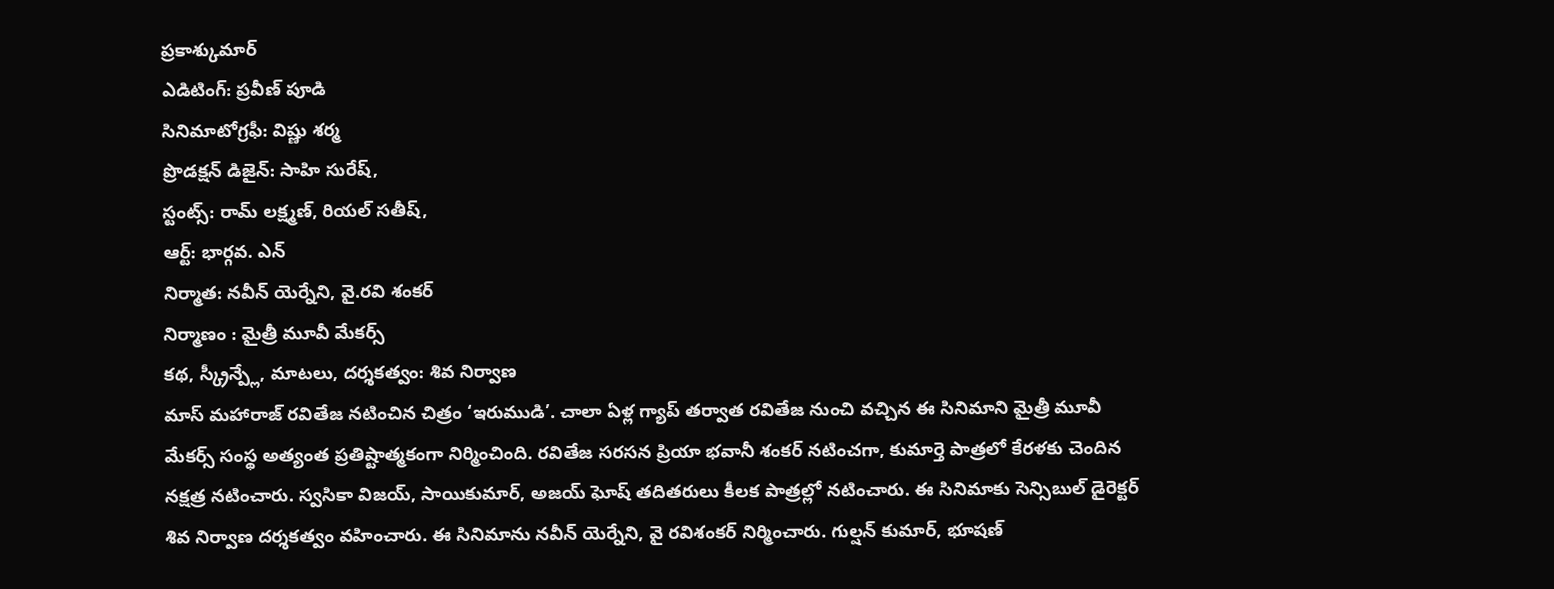ప్రకాశ్కుమార్
ఎడిటింగ్: ప్రవీణ్ పూడి
సినిమాటోగ్రఫీ: విష్ణు శర్మ
ప్రొడక్షన్ డిజైన్: సాహి సురేష్,
స్టంట్స్: రామ్ లక్ష్మణ్, రియల్ సతీష్,
ఆర్ట్: భార్గవ. ఎన్
నిర్మాత: నవీన్ యెర్నేని, వై.రవి శంకర్
నిర్మాణం : మైత్రీ మూవీ మేకర్స్
కథ, స్క్రీన్ప్లే, మాటలు, దర్శకత్వం: శివ నిర్వాణ
మాస్ మహారాజ్ రవితేజ నటించిన చిత్రం ‘ఇరుముడి’. చాలా ఏళ్ల గ్యాప్ తర్వాత రవితేజ నుంచి వచ్చిన ఈ సినిమాని మైత్రీ మూవీ మేకర్స్ సంస్థ అత్యంత ప్రతిష్టాత్మకంగా నిర్మించింది. రవితేజ సరసన ప్రియా భవానీ శంకర్ నటించగా, కుమార్తె పాత్రలో కేరళకు చెందిన నక్షత్ర నటించారు. స్వసికా విజయ్, సాయికుమార్, అజయ్ ఘోష్ తదితరులు కీలక పాత్రల్లో నటించారు. ఈ సినిమాకు సెన్సిబుల్ డైరెక్టర్ శివ నిర్వాణ దర్శకత్వం వహించారు. ఈ సినిమాను నవీన్ యెర్నేని, వై రవిశంకర్ నిర్మించారు. గుల్షన్ కుమార్, భూషణ్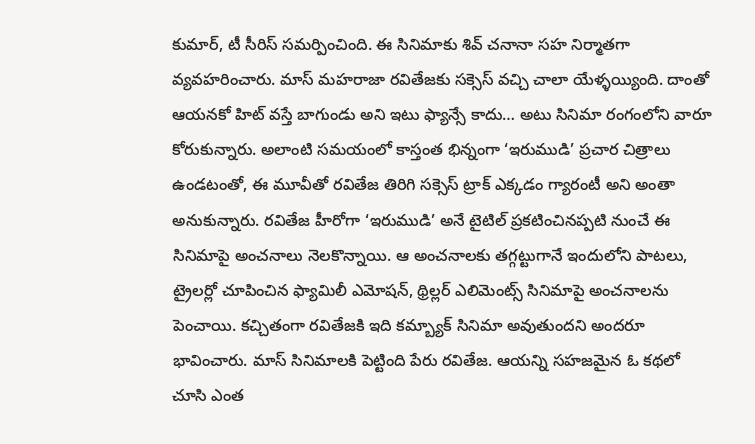కుమార్, టీ సీరిస్ సమర్పించింది. ఈ సినిమాకు శివ్ చనానా సహ నిర్మాతగా వ్యవహరించారు. మాస్ మహరాజా రవితేజకు సక్సెస్ వచ్చి చాలా యేళ్ళయ్యింది. దాంతో ఆయనకో హిట్ వస్తే బాగుండు అని ఇటు ఫ్యాన్సే కాదు… అటు సినిమా రంగంలోని వారూ కోరుకున్నారు. అలాంటి సమయంలో కాస్తంత భిన్నంగా ‘ఇరుముడి’ ప్రచార చిత్రాలు ఉండటంతో, ఈ మూవీతో రవితేజ తిరిగి సక్సెస్ ట్రాక్ ఎక్కడం గ్యారంటీ అని అంతా అనుకున్నారు. రవితేజ హీరోగా ‘ఇరుముడి’ అనే టైటిల్ ప్రకటించినప్పటి నుంచే ఈ సినిమాపై అంచనాలు నెలకొన్నాయి. ఆ అంచనాలకు తగ్గట్టుగానే ఇందులోని పాటలు, ట్రైలర్లో చూపించిన ఫ్యామిలీ ఎమోషన్, థ్రిల్లర్ ఎలిమెంట్స్ సినిమాపై అంచనాలను పెంచాయి. కచ్చితంగా రవితేజకి ఇది కమ్బ్యాక్ సినిమా అవుతుందని అందరూ భావించారు. మాస్ సినిమాలకి పెట్టింది పేరు రవితేజ. ఆయన్ని సహజమైన ఓ కథలో చూసి ఎంత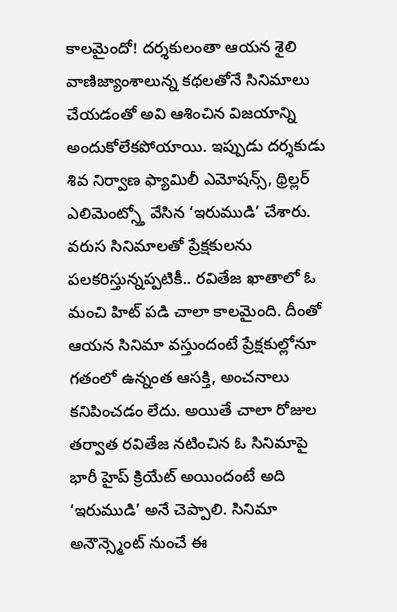కాలమైందో! దర్శకులంతా ఆయన శైలి వాణిజ్యాంశాలున్న కథలతోనే సినిమాలు చేయడంతో అవి ఆశించిన విజయాన్ని అందుకోలేకపోయాయి. ఇప్పుడు దర్శకుడు శివ నిర్వాణ ఫ్యామిలీ ఎమోషన్స్, థ్రిల్లర్ ఎలిమెంట్స్తో వేసిన ‘ఇరుముడి’ చేశారు. వరుస సినిమాలతో ప్రేక్షకులను పలకరిస్తున్నప్పటికీ.. రవితేజ ఖాతాలో ఓ మంచి హిట్ పడి చాలా కాలమైంది. దీంతో ఆయన సినిమా వస్తుందంటే ప్రేక్షకుల్లోనూ గతంలో ఉన్నంత ఆసక్తి, అంచనాలు కనిపించడం లేదు. అయితే చాలా రోజుల తర్వాత రవితేజ నటించిన ఓ సినిమాపై భారీ హైప్ క్రియేట్ అయిందంటే అది ‘ఇరుముడి’ అనే చెప్పాలి. సినిమా అనౌన్స్మెంట్ నుంచే ఈ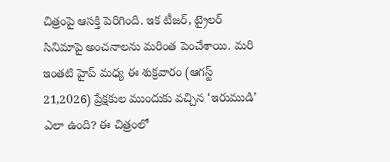చిత్రంపై ఆసక్తి పెరిగింది. ఇక టీజర్, ట్రైలర్ సినిమాపై అంచనాలను మరింత పెంచేశాయి. మరి ఇంతటి హైప్ మధ్య ఈ శుక్రవారం (ఆగస్ట్ 21,2026) ప్రేక్షకుల ముందుకు వచ్చిన ‘ఇరుముడి’ ఎలా ఉంది? ఈ చిత్రంలో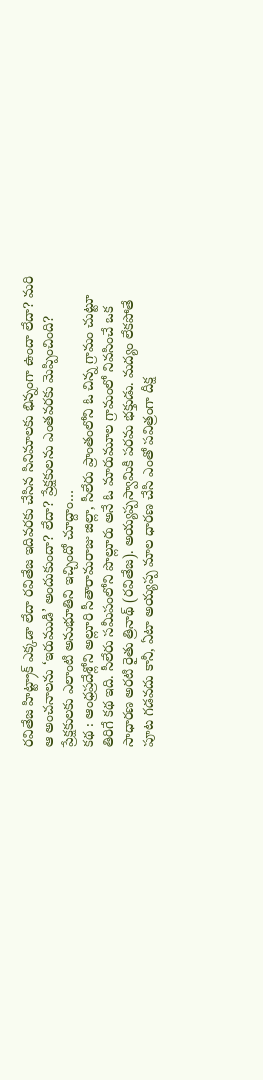రవితేజ హిట్ట్రాక్ ఎక్కడా లేదా రవితేజ ఇదివరకు చేసిన సినిమాలకు భిన్నంగా ఉందా లేదా? మరి ఆ అంచనాలను ‘ఇరుముడి’ అందుకుందా? లేదా? ప్రేక్షకులను ఎంతవరకు మెప్పించింది? ప్రేక్షకులకు ఎలాంటి అనుభూతిని ఇచ్చిందో చూద్దాం…
కథ : ఆంధ్రప్రదేశ్లోని అల్లూరి సీతారామరాజు జిల్లా, సీలేరు ప్రాంతంలోని ఓ చిన్న గ్రామం చుట్టూ తిరిగే కథ ఇది. సీలేరు సమీపంలోని పొల్లూరు అనే ఓ మారుమూల గ్రామంలో నివసించే ఒక సాధారణ అరటి రైతు త్రినాథ్ (రవితేజ). అయ్యప్పస్వామికి పరమ భక్తుడు. మద్యం లేకపోతే పూట గడవదు కానీ, ఏటా అయ్యప్ప మాల ధారణ చేసి ఎంతో పవిత్రంగా దీక్ష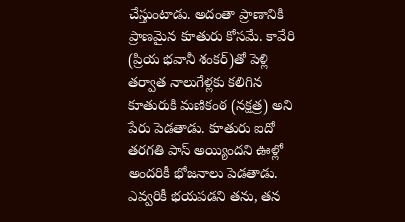చేస్తుంటాడు. అదంతా ప్రాణానికి ప్రాణమైన కూతురు కోసమే. కావేరి (ప్రియ భవానీ శంకర్)తో పెళ్లి తర్వాత నాలుగేళ్లకు కలిగిన కూతురుకి మణికంఠ (నక్షత్ర) అని పేరు పెడతాడు. కూతురు ఐదో తరగతి పాస్ అయ్యిందని ఊళ్లో అందరికీ భోజనాలు పెడతాడు. ఎవ్వరికీ భయపడని తను, తన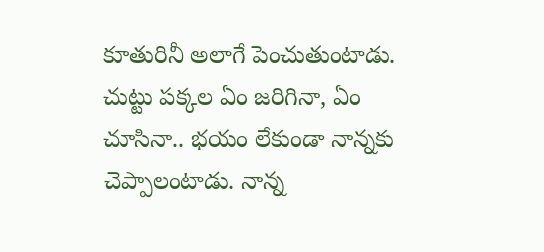కూతురినీ అలాగే పెంచుతుంటాడు. చుట్టు పక్కల ఏం జరిగినా, ఏం చూసినా.. భయం లేకుండా నాన్నకు చెప్పాలంటాడు. నాన్న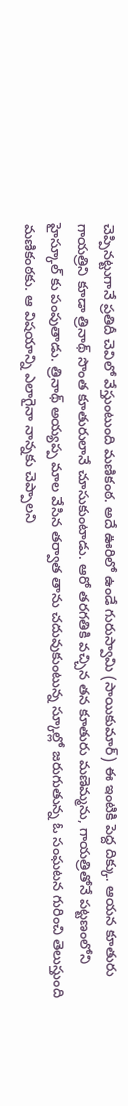చెప్పినట్టుగానే ప్రతిదీ చెవిలో వేస్తుంటుంది మణికంఠ. అదే ఊరిలో ఉండే గురుస్వామి (సాయికుమార్) ఈ ఇంటికి పెద్ద దిక్కు. ఆయన కూతురు గాయత్రిని కూడా త్రినాథ్ సొంత కూతురులానే చూసుకుంటాడు. ఆరో తరగతికి వచ్చిన తన కూతురు మణెమ్మను, గాయత్రితోనే పట్టణంలోని హైస్కూల్ కు పంపుతాడు. త్రినాథ్ అయ్యప్ప మాల వేసిన తర్వాత తాను చదువుకుంటున్న స్కూల్లో జరుగుతున్న ఓ సంఘటన గురించి తెలుస్తుంది మణికంఠకు. ఆ విషయాన్ని ఎలాగైనా నాన్నకు చెప్పాలని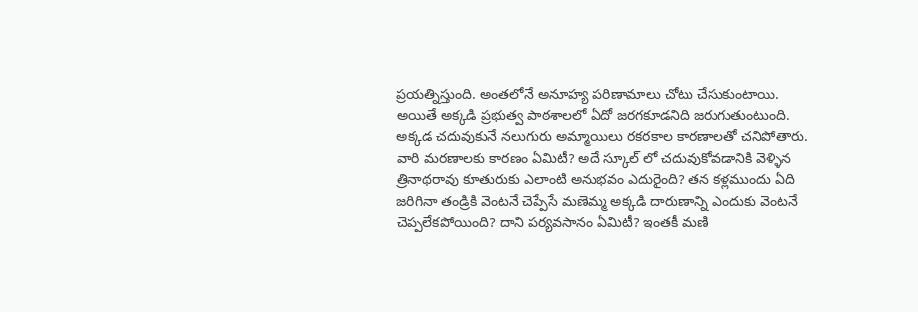ప్రయత్నిస్తుంది. అంతలోనే అనూహ్య పరిణామాలు చోటు చేసుకుంటాయి. అయితే అక్కడి ప్రభుత్వ పాఠశాలలో ఏదో జరగకూడనిది జరుగుతుంటుంది. అక్కడ చదువుకునే నలుగురు అమ్మాయిలు రకరకాల కారణాలతో చనిపోతారు. వారి మరణాలకు కారణం ఏమిటీ? అదే స్కూల్ లో చదువుకోవడానికి వెళ్ళిన త్రినాథరావు కూతురుకు ఎలాంటి అనుభవం ఎదురైంది? తన కళ్లముందు ఏది జరిగినా తండ్రికి వెంటనే చెప్పేసే మణెమ్మ అక్కడి దారుణాన్ని ఎందుకు వెంటనే చెప్పలేకపోయింది? దాని పర్యవసానం ఏమిటీ? ఇంతకీ మణి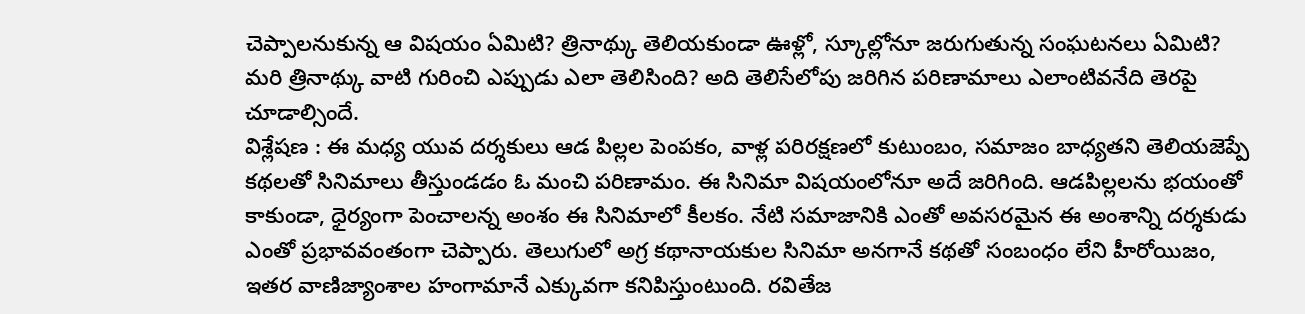చెప్పాలనుకున్న ఆ విషయం ఏమిటి? త్రినాథ్కు తెలియకుండా ఊళ్లో, స్కూల్లోనూ జరుగుతున్న సంఘటనలు ఏమిటి? మరి త్రినాథ్కు వాటి గురించి ఎప్పుడు ఎలా తెలిసింది? అది తెలిసేలోపు జరిగిన పరిణామాలు ఎలాంటివనేది తెరపై చూడాల్సిందే.
విశ్లేషణ : ఈ మధ్య యువ దర్శకులు ఆడ పిల్లల పెంపకం, వాళ్ల పరిరక్షణలో కుటుంబం, సమాజం బాధ్యతని తెలియజెప్పే కథలతో సినిమాలు తీస్తుండడం ఓ మంచి పరిణామం. ఈ సినిమా విషయంలోనూ అదే జరిగింది. ఆడపిల్లలను భయంతో కాకుండా, ధైర్యంగా పెంచాలన్న అంశం ఈ సినిమాలో కీలకం. నేటి సమాజానికి ఎంతో అవసరమైన ఈ అంశాన్ని దర్శకుడు ఎంతో ప్రభావవంతంగా చెప్పారు. తెలుగులో అగ్ర కథానాయకుల సినిమా అనగానే కథతో సంబంధం లేని హీరోయిజం, ఇతర వాణిజ్యాంశాల హంగామానే ఎక్కువగా కనిపిస్తుంటుంది. రవితేజ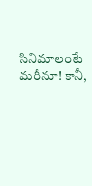సినిమాలంటే మరీనూ! కానీ,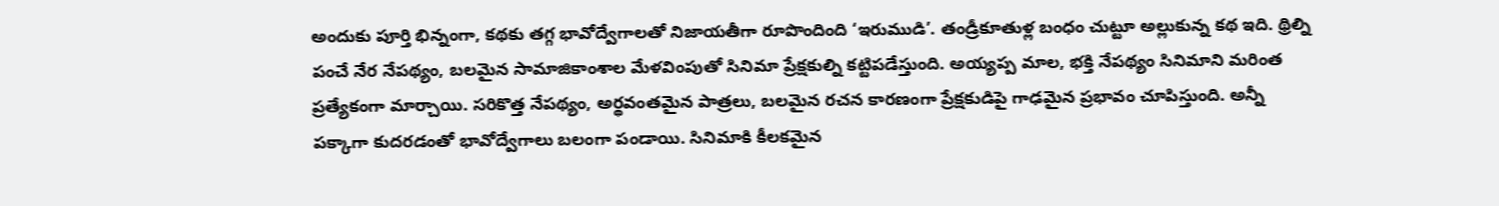అందుకు పూర్తి భిన్నంగా, కథకు తగ్గ భావోద్వేగాలతో నిజాయతీగా రూపొందింది ‘ఇరుముడి’. తండ్రీకూతుళ్ల బంధం చుట్టూ అల్లుకున్న కథ ఇది. థ్రిల్ని పంచే నేర నేపథ్యం, బలమైన సామాజికాంశాల మేళవింపుతో సినిమా ప్రేక్షకుల్ని కట్టిపడేస్తుంది. అయ్యప్ప మాల, భక్తి నేపథ్యం సినిమాని మరింత ప్రత్యేకంగా మార్చాయి. సరికొత్త నేపథ్యం, అర్థవంతమైన పాత్రలు, బలమైన రచన కారణంగా ప్రేక్షకుడిపై గాఢమైన ప్రభావం చూపిస్తుంది. అన్నీ పక్కాగా కుదరడంతో భావోద్వేగాలు బలంగా పండాయి. సినిమాకి కీలకమైన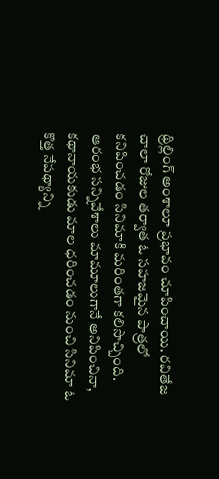థ్రిల్లింగ్ అంశాలూ ప్రభావం చూపించాయి. రవితేజ చాలా రోజుల తర్వాత ఓ సహజమైన పాత్రలో కనిపించడం సినిమాకి మరింతగా కలిసొచ్చింది. ఆరంభ సన్నివేశాలు మామూలుగానే అనిపించినా, కథానాయకుడు మాల ధరించడం నుంచి సినిమా ఓ కొత్త నేపథ్యాన్ని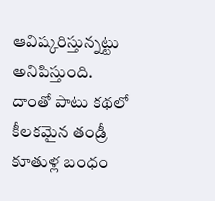ఆవిష్కరిస్తున్నట్టు అనిపిస్తుంది. దాంతో పాటు కథలో కీలకమైన తండ్రీ కూతుళ్ల బంధం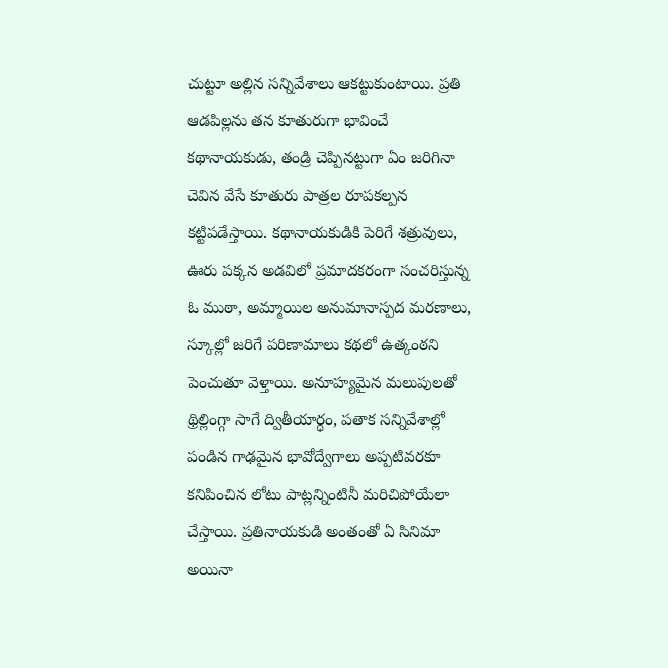చుట్టూ అల్లిన సన్నివేశాలు ఆకట్టుకుంటాయి. ప్రతి ఆడపిల్లను తన కూతురుగా భావించే కథానాయకుడు, తండ్రి చెప్పినట్టుగా ఏం జరిగినా చెవిన వేసే కూతురు పాత్రల రూపకల్పన కట్టిపడేస్తాయి. కథానాయకుడికి పెరిగే శత్రువులు, ఊరు పక్కన అడవిలో ప్రమాదకరంగా సంచరిస్తున్న ఓ ముఠా, అమ్మాయిల అనుమానాస్పద మరణాలు, స్కూల్లో జరిగే పరిణామాలు కథలో ఉత్కంఠని పెంచుతూ వెళ్తాయి. అనూహ్యమైన మలుపులతో థ్రిల్లింగ్గా సాగే ద్వితీయార్ధం, పతాక సన్నివేశాల్లో పండిన గాఢమైన భావోద్వేగాలు అప్పటివరకూ కనిపించిన లోటు పాట్లన్నింటినీ మరిచిపోయేలా చేస్తాయి. ప్రతినాయకుడి అంతంతో ఏ సినిమా అయినా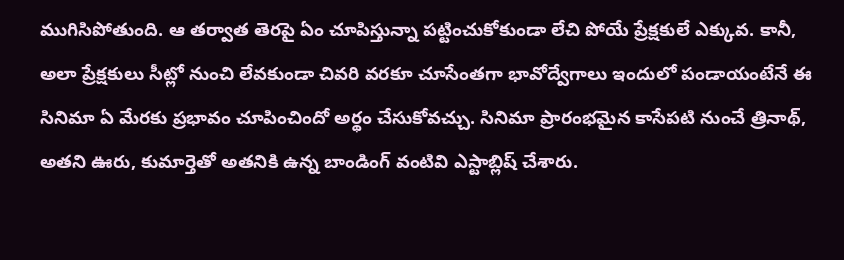ముగిసిపోతుంది. ఆ తర్వాత తెరపై ఏం చూపిస్తున్నా పట్టించుకోకుండా లేచి పోయే ప్రేక్షకులే ఎక్కువ. కానీ, అలా ప్రేక్షకులు సీట్లో నుంచి లేవకుండా చివరి వరకూ చూసేంతగా భావోద్వేగాలు ఇందులో పండాయంటేనే ఈ సినిమా ఏ మేరకు ప్రభావం చూపించిందో అర్థం చేసుకోవచ్చు. సినిమా ప్రారంభమైన కాసేపటి నుంచే త్రినాథ్, అతని ఊరు, కుమార్తెతో అతనికి ఉన్న బాండింగ్ వంటివి ఎస్టాబ్లిష్ చేశారు.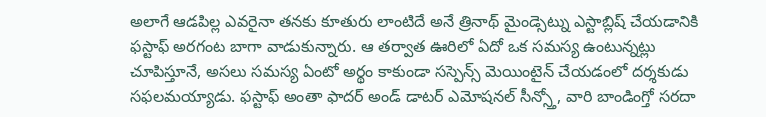అలాగే ఆడపిల్ల ఎవరైనా తనకు కూతురు లాంటిదే అనే త్రినాథ్ మైండ్సెట్ను ఎస్టాబ్లిష్ చేయడానికి ఫస్టాఫ్ అరగంట బాగా వాడుకున్నారు. ఆ తర్వాత ఊరిలో ఏదో ఒక సమస్య ఉంటున్నట్లు చూపిస్తూనే, అసలు సమస్య ఏంటో అర్థం కాకుండా సస్పెన్స్ మెయింటైన్ చేయడంలో దర్శకుడు సఫలమయ్యాడు. ఫస్టాఫ్ అంతా ఫాదర్ అండ్ డాటర్ ఎమోషనల్ సీన్స్తో, వారి బాండింగ్తో సరదా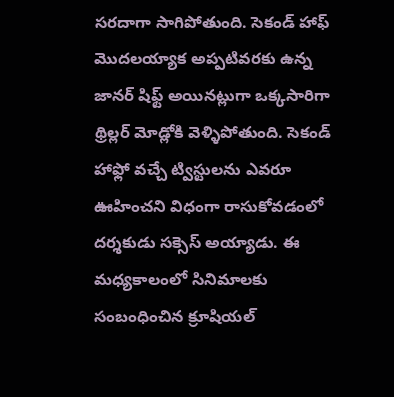సరదాగా సాగిపోతుంది. సెకండ్ హాఫ్ మొదలయ్యాక అప్పటివరకు ఉన్న జానర్ షిఫ్ట్ అయినట్లుగా ఒక్కసారిగా థ్రిల్లర్ మోడ్లోకి వెళ్ళిపోతుంది. సెకండ్ హాఫ్లో వచ్చే ట్విస్టులను ఎవరూ ఊహించని విధంగా రాసుకోవడంలో దర్శకుడు సక్సెస్ అయ్యాడు. ఈ మధ్యకాలంలో సినిమాలకు సంబంధించిన క్రూషియల్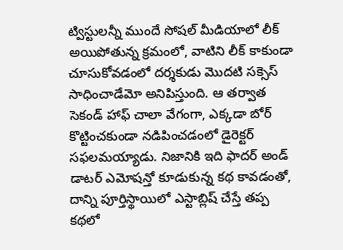ట్విస్టులన్నీ ముందే సోషల్ మీడియాలో లీక్ అయిపోతున్న క్రమంలో, వాటిని లీక్ కాకుండా చూసుకోవడంలో దర్శకుడు మొదటి సక్సెస్ సాధించాడేమో అనిపిస్తుంది. ఆ తర్వాత సెకండ్ హాఫ్ చాలా వేగంగా, ఎక్కడా బోర్ కొట్టించకుండా నడిపించడంలో డైరెక్టర్ సఫలమయ్యాడు. నిజానికి ఇది ఫాదర్ అండ్ డాటర్ ఎమోషన్తో కూడుకున్న కథ కావడంతో, దాన్ని పూర్తిస్థాయిలో ఎస్టాబ్లిష్ చేస్తే తప్ప కథలో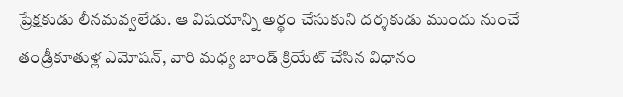ప్రేక్షకుడు లీనమవ్వలేడు. ఆ విషయాన్ని అర్థం చేసుకుని దర్శకుడు ముందు నుంచే తండ్రీకూతుళ్ల ఎమోషన్, వారి మధ్య బాండ్ క్రియేట్ చేసిన విధానం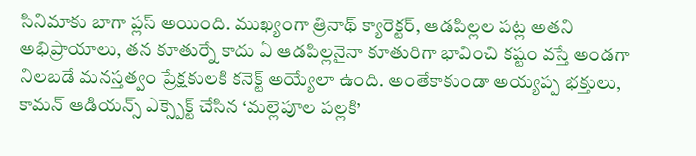సినిమాకు బాగా ప్లస్ అయింది. ముఖ్యంగా త్రినాథ్ క్యారెక్టర్, ఆడపిల్లల పట్ల అతని అభిప్రాయాలు, తన కూతుర్నే కాదు ఏ ఆడపిల్లనైనా కూతురిగా భావించి కష్టం వస్తే అండగా నిలబడే మనస్తత్వం ప్రేక్షకులకి కనెక్ట్ అయ్యేలా ఉంది. అంతేకాకుండా అయ్యప్ప భక్తులు, కామన్ ఆడియన్స్ ఎక్స్పెక్ట్ చేసిన ‘మల్లెపూల పల్లకి’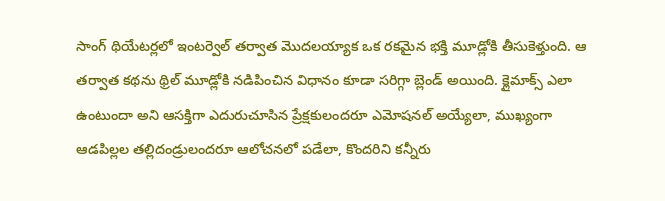సాంగ్ థియేటర్లలో ఇంటర్వెల్ తర్వాత మొదలయ్యాక ఒక రకమైన భక్తి మూడ్లోకి తీసుకెళ్తుంది. ఆ తర్వాత కథను థ్రిల్ మూడ్లోకి నడిపించిన విధానం కూడా సరిగ్గా బ్లెండ్ అయింది. క్లైమాక్స్ ఎలా ఉంటుందా అని ఆసక్తిగా ఎదురుచూసిన ప్రేక్షకులందరూ ఎమోషనల్ అయ్యేలా, ముఖ్యంగా ఆడపిల్లల తల్లిదండ్రులందరూ ఆలోచనలో పడేలా, కొందరిని కన్నీరు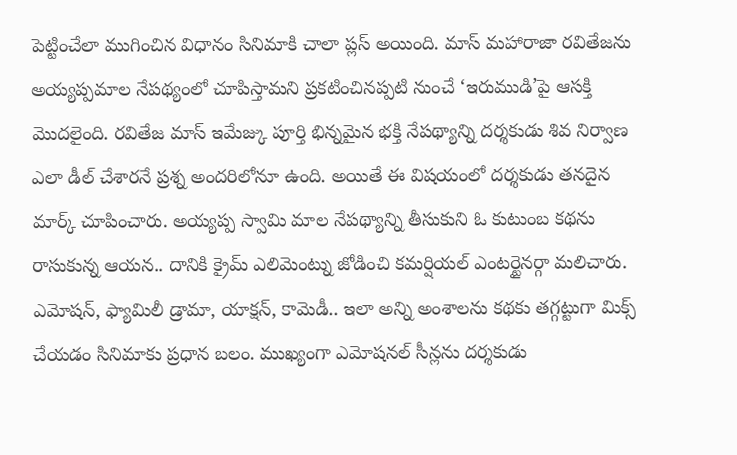పెట్టించేలా ముగించిన విధానం సినిమాకి చాలా ప్లస్ అయింది. మాస్ మహారాజా రవితేజను అయ్యప్పమాల నేపథ్యంలో చూపిస్తామని ప్రకటించినప్పటి నుంచే ‘ఇరుముడి’పై ఆసక్తి మొదలైంది. రవితేజ మాస్ ఇమేజ్కు పూర్తి భిన్నమైన భక్తి నేపథ్యాన్ని దర్శకుడు శివ నిర్వాణ ఎలా డీల్ చేశారనే ప్రశ్న అందరిలోనూ ఉంది. అయితే ఈ విషయంలో దర్శకుడు తనదైన మార్క్ చూపించారు. అయ్యప్ప స్వామి మాల నేపథ్యాన్ని తీసుకుని ఓ కుటుంబ కథను రాసుకున్న ఆయన.. దానికి క్రైమ్ ఎలిమెంట్ను జోడించి కమర్షియల్ ఎంటర్టైనర్గా మలిచారు. ఎమోషన్, ఫ్యామిలీ డ్రామా, యాక్షన్, కామెడీ.. ఇలా అన్ని అంశాలను కథకు తగ్గట్టుగా మిక్స్ చేయడం సినిమాకు ప్రధాన బలం. ముఖ్యంగా ఎమోషనల్ సీన్లను దర్శకుడు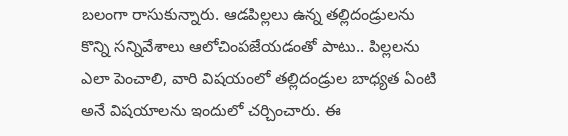బలంగా రాసుకున్నారు. ఆడపిల్లలు ఉన్న తల్లిదండ్రులను కొన్ని సన్నివేశాలు ఆలోచింపజేయడంతో పాటు.. పిల్లలను ఎలా పెంచాలి, వారి విషయంలో తల్లిదండ్రుల బాధ్యత ఏంటి అనే విషయాలను ఇందులో చర్చించారు. ఈ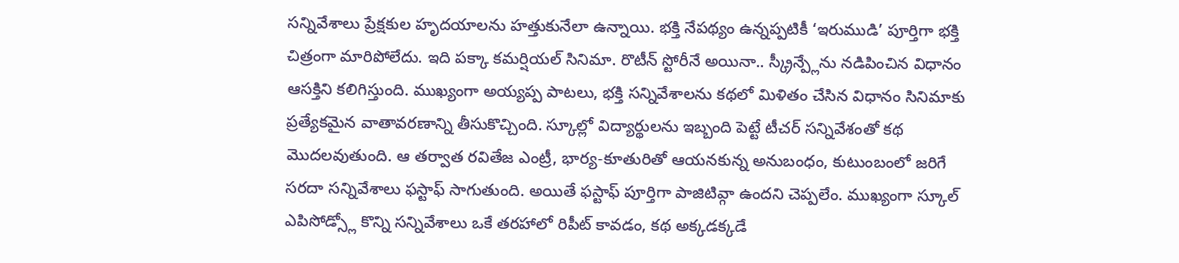సన్నివేశాలు ప్రేక్షకుల హృదయాలను హత్తుకునేలా ఉన్నాయి. భక్తి నేపథ్యం ఉన్నప్పటికీ ‘ఇరుముడి’ పూర్తిగా భక్తి చిత్రంగా మారిపోలేదు. ఇది పక్కా కమర్షియల్ సినిమా. రొటీన్ స్టోరీనే అయినా.. స్క్రీన్ప్లేను నడిపించిన విధానం ఆసక్తిని కలిగిస్తుంది. ముఖ్యంగా అయ్యప్ప పాటలు, భక్తి సన్నివేశాలను కథలో మిళితం చేసిన విధానం సినిమాకు ప్రత్యేకమైన వాతావరణాన్ని తీసుకొచ్చింది. స్కూల్లో విద్యార్థులను ఇబ్బంది పెట్టే టీచర్ సన్నివేశంతో కథ మొదలవుతుంది. ఆ తర్వాత రవితేజ ఎంట్రీ, భార్య-కూతురితో ఆయనకున్న అనుబంధం, కుటుంబంలో జరిగే సరదా సన్నివేశాలు ఫస్టాఫ్ సాగుతుంది. అయితే ఫస్టాఫ్ పూర్తిగా పాజిటివ్గా ఉందని చెప్పలేం. ముఖ్యంగా స్కూల్ ఎపిసోడ్స్లో కొన్ని సన్నివేశాలు ఒకే తరహాలో రిపీట్ కావడం, కథ అక్కడక్కడే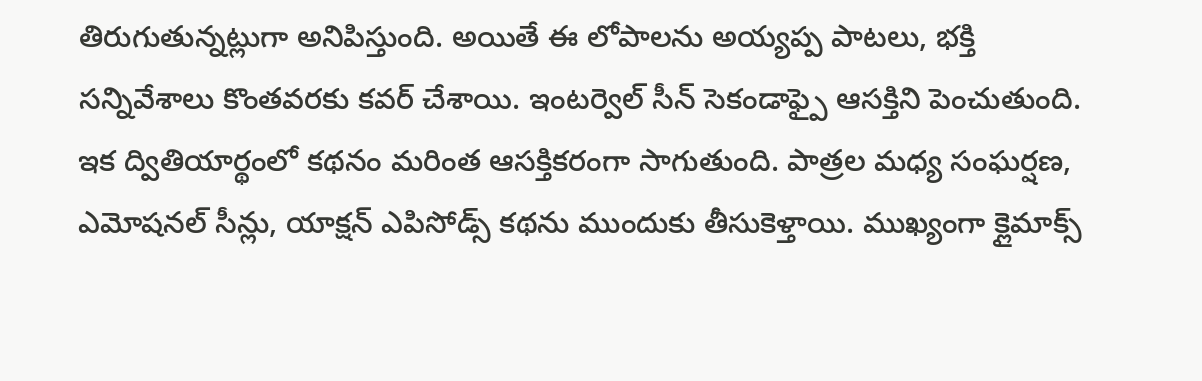తిరుగుతున్నట్లుగా అనిపిస్తుంది. అయితే ఈ లోపాలను అయ్యప్ప పాటలు, భక్తి సన్నివేశాలు కొంతవరకు కవర్ చేశాయి. ఇంటర్వెల్ సీన్ సెకండాఫ్పై ఆసక్తిని పెంచుతుంది. ఇక ద్వితియార్థంలో కథనం మరింత ఆసక్తికరంగా సాగుతుంది. పాత్రల మధ్య సంఘర్షణ, ఎమోషనల్ సీన్లు, యాక్షన్ ఎపిసోడ్స్ కథను ముందుకు తీసుకెళ్తాయి. ముఖ్యంగా క్లైమాక్స్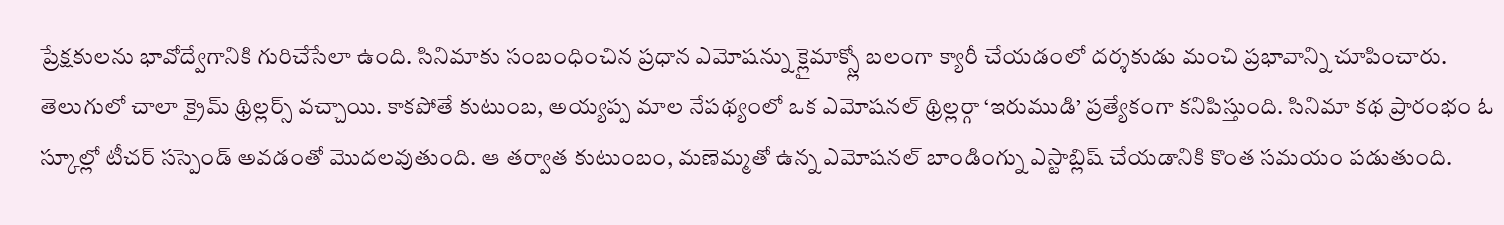ప్రేక్షకులను భావోద్వేగానికి గురిచేసేలా ఉంది. సినిమాకు సంబంధించిన ప్రధాన ఎమోషన్ను క్లైమాక్స్లో బలంగా క్యారీ చేయడంలో దర్శకుడు మంచి ప్రభావాన్ని చూపించారు. తెలుగులో చాలా క్రైమ్ థ్రిల్లర్స్ వచ్చాయి. కాకపోతే కుటుంబ, అయ్యప్ప మాల నేపథ్యంలో ఒక ఎమోషనల్ థ్రిల్లర్గా ‘ఇరుముడి’ ప్రత్యేకంగా కనిపిస్తుంది. సినిమా కథ ప్రారంభం ఓ స్కూల్లో టీచర్ సస్పెండ్ అవడంతో మొదలవుతుంది. ఆ తర్వాత కుటుంబం, మణెమ్మతో ఉన్న ఎమోషనల్ బాండింగ్ను ఎస్టాబ్లిష్ చేయడానికి కొంత సమయం పడుతుంది.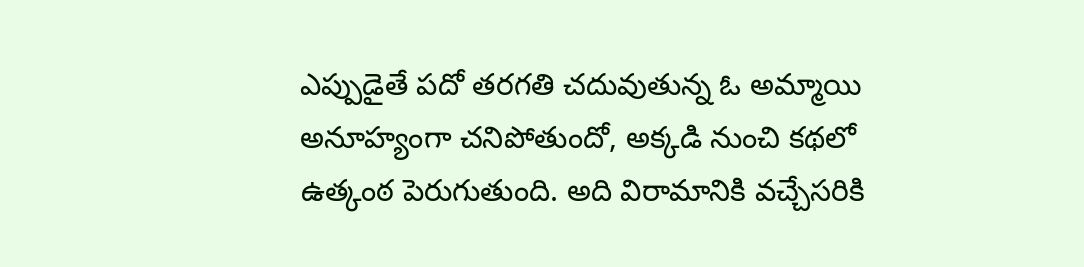ఎప్పుడైతే పదో తరగతి చదువుతున్న ఓ అమ్మాయి అనూహ్యంగా చనిపోతుందో, అక్కడి నుంచి కథలో ఉత్కంఠ పెరుగుతుంది. అది విరామానికి వచ్చేసరికి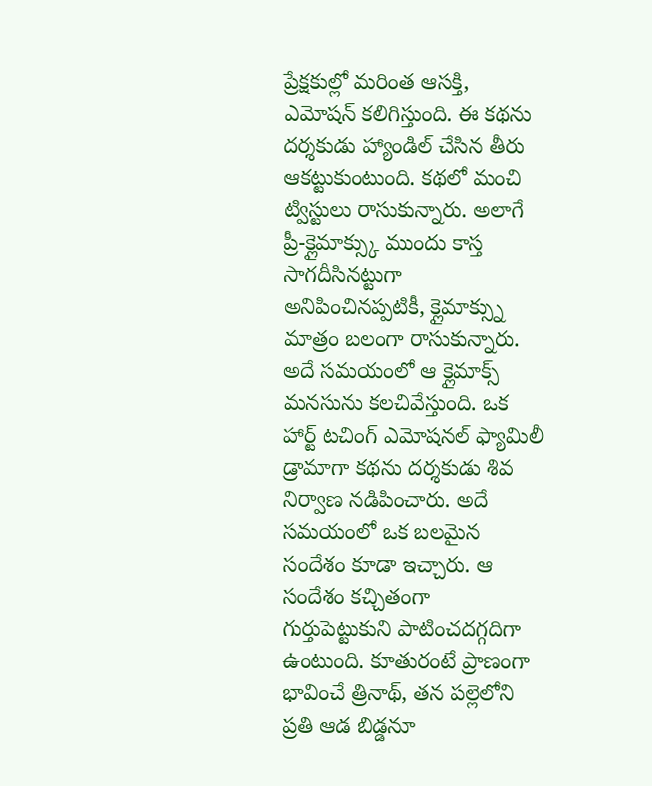ప్రేక్షకుల్లో మరింత ఆసక్తి, ఎమోషన్ కలిగిస్తుంది. ఈ కథను దర్శకుడు హ్యాండిల్ చేసిన తీరు ఆకట్టుకుంటుంది. కథలో మంచి ట్విస్టులు రాసుకున్నారు. అలాగే ప్రీ-క్లైమాక్స్కు ముందు కాస్త సాగదీసినట్టుగా అనిపించినప్పటికీ, క్లైమాక్స్ను మాత్రం బలంగా రాసుకున్నారు. అదే సమయంలో ఆ క్లైమాక్స్ మనసును కలచివేస్తుంది. ఒక హార్ట్ టచింగ్ ఎమోషనల్ ఫ్యామిలీ డ్రామాగా కథను దర్శకుడు శివ నిర్వాణ నడిపించారు. అదే సమయంలో ఒక బలమైన సందేశం కూడా ఇచ్చారు. ఆ సందేశం కచ్చితంగా గుర్తుపెట్టుకుని పాటించదగ్గదిగా ఉంటుంది. కూతురంటే ప్రాణంగా భావించే త్రినాథ్, తన పల్లెలోని ప్రతి ఆడ బిడ్డనూ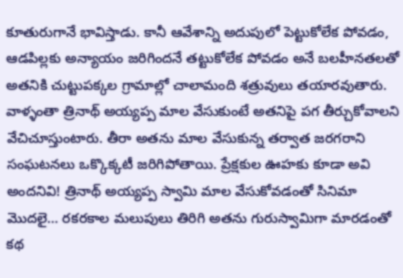కూతురుగానే భావిస్తాడు. కానీ ఆవేశాన్ని అదుపులో పెట్టుకోలేక పోవడం, ఆడపిల్లకు అన్యాయం జరిగిందనే తట్టుకోలేక పోవడం అనే బలహీనతలతో అతనికి చుట్టుపక్కల గ్రామాల్లో చాలామంది శత్రువులు తయారవుతారు. వాళ్ళంతా త్రినాథ్ అయ్యప్ప మాల వేసుకుంటే అతనిపై పగ తీర్చుకోవాలని వేచిచూస్తుంటారు. తీరా అతను మాల వేసుకున్న తర్వాత జరగరాని సంఘటనలు ఒక్కొక్కటీ జరిగిపోతాయి. ప్రేక్షకుల ఊహకు కూడా అవి అందనివి! త్రినాథ్ అయ్యప్ప స్వామి మాల వేసుకోవడంతో సినిమా మొదలై… రకరకాల మలుపులు తిరిగి అతను గురుస్వామిగా మారడంతో కథ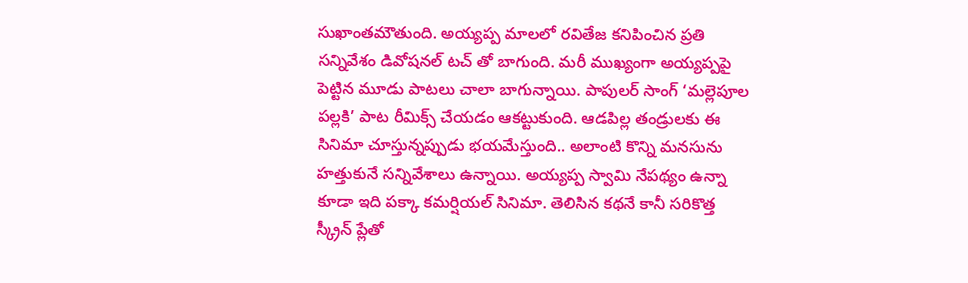సుఖాంతమౌతుంది. అయ్యప్ప మాలలో రవితేజ కనిపించిన ప్రతి సన్నివేశం డివోషనల్ టచ్ తో బాగుంది. మరీ ముఖ్యంగా అయ్యప్పపై పెట్టిన మూడు పాటలు చాలా బాగున్నాయి. పాపులర్ సాంగ్ ‘మల్లెపూల పల్లకి’ పాట రీమిక్స్ చేయడం ఆకట్టుకుంది. ఆడపిల్ల తండ్రులకు ఈ సినిమా చూస్తున్నప్పుడు భయమేస్తుంది.. అలాంటి కొన్ని మనసును హత్తుకునే సన్నివేశాలు ఉన్నాయి. అయ్యప్ప స్వామి నేపథ్యం ఉన్నా కూడా ఇది పక్కా కమర్షియల్ సినిమా. తెలిసిన కథనే కానీ సరికొత్త స్క్రీన్ ప్లేతో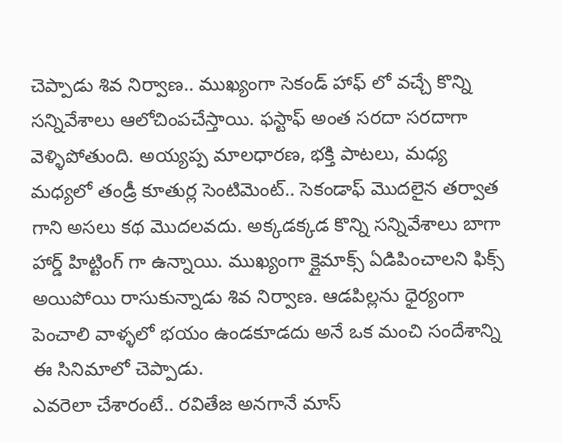చెప్పాడు శివ నిర్వాణ.. ముఖ్యంగా సెకండ్ హాఫ్ లో వచ్చే కొన్ని సన్నివేశాలు ఆలోచింపచేస్తాయి. ఫస్టాఫ్ అంత సరదా సరదాగా వెళ్ళిపోతుంది. అయ్యప్ప మాలధారణ, భక్తి పాటలు, మధ్య మధ్యలో తండ్రీ కూతుర్ల సెంటిమెంట్.. సెకండాఫ్ మొదలైన తర్వాత గాని అసలు కథ మొదలవదు. అక్కడక్కడ కొన్ని సన్నివేశాలు బాగా హార్డ్ హిట్టింగ్ గా ఉన్నాయి. ముఖ్యంగా క్లైమాక్స్ ఏడిపించాలని ఫిక్స్ అయిపోయి రాసుకున్నాడు శివ నిర్వాణ. ఆడపిల్లను ధైర్యంగా పెంచాలి వాళ్ళలో భయం ఉండకూడదు అనే ఒక మంచి సందేశాన్ని ఈ సినిమాలో చెప్పాడు.
ఎవరెలా చేశారంటే.. రవితేజ అనగానే మాస్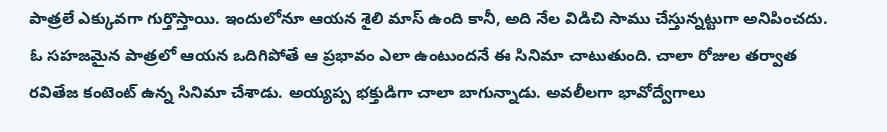పాత్రలే ఎక్కువగా గుర్తొస్తాయి. ఇందులోనూ ఆయన శైలి మాస్ ఉంది కానీ, అది నేల విడిచి సాము చేస్తున్నట్టుగా అనిపించదు. ఓ సహజమైన పాత్రలో ఆయన ఒదిగిపోతే ఆ ప్రభావం ఎలా ఉంటుందనే ఈ సినిమా చాటుతుంది. చాలా రోజుల తర్వాత రవితేజ కంటెంట్ ఉన్న సినిమా చేశాడు. అయ్యప్ప భక్తుడిగా చాలా బాగున్నాడు. అవలీలగా భావోద్వేగాలు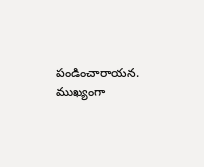పండించారాయన. ముఖ్యంగా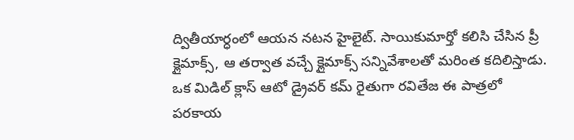ద్వితీయార్ధంలో ఆయన నటన హైలైట్. సాయికుమార్తో కలిసి చేసిన ప్రీ క్లైమాక్స్, ఆ తర్వాత వచ్చే క్లైమాక్స్ సన్నివేశాలతో మరింత కదిలిస్తాడు. ఒక మిడిల్ క్లాస్ ఆటో డ్రైవర్ కమ్ రైతుగా రవితేజ ఈ పాత్రలో పరకాయ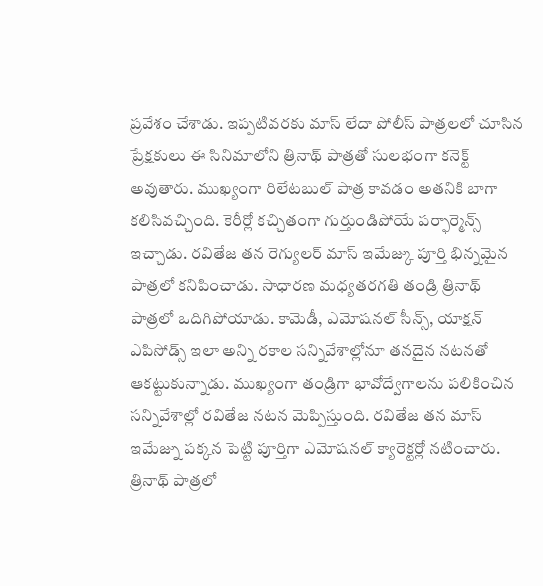ప్రవేశం చేశాడు. ఇప్పటివరకు మాస్ లేదా పోలీస్ పాత్రలలో చూసిన ప్రేక్షకులు ఈ సినిమాలోని త్రినాథ్ పాత్రతో సులభంగా కనెక్ట్ అవుతారు. ముఖ్యంగా రిలేటబుల్ పాత్ర కావడం అతనికి బాగా కలిసివచ్చింది. కెరీర్లో కచ్చితంగా గుర్తుండిపోయే పర్ఫార్మెన్స్ ఇచ్చాడు. రవితేజ తన రెగ్యులర్ మాస్ ఇమేజ్కు పూర్తి భిన్నమైన పాత్రలో కనిపించాడు. సాధారణ మధ్యతరగతి తండ్రి త్రినాథ్ పాత్రలో ఒదిగిపోయాడు. కామెడీ, ఎమోషనల్ సీన్స్, యాక్షన్ ఎపిసోడ్స్ ఇలా అన్ని రకాల సన్నివేశాల్లోనూ తనదైన నటనతో ఆకట్టుకున్నాడు. ముఖ్యంగా తండ్రిగా భావోద్వేగాలను పలికించిన సన్నివేశాల్లో రవితేజ నటన మెప్పిస్తుంది. రవితేజ తన మాస్ ఇమేజ్ను పక్కన పెట్టి పూర్తిగా ఎమోషనల్ క్యారెక్టర్లో నటించారు. త్రినాథ్ పాత్రలో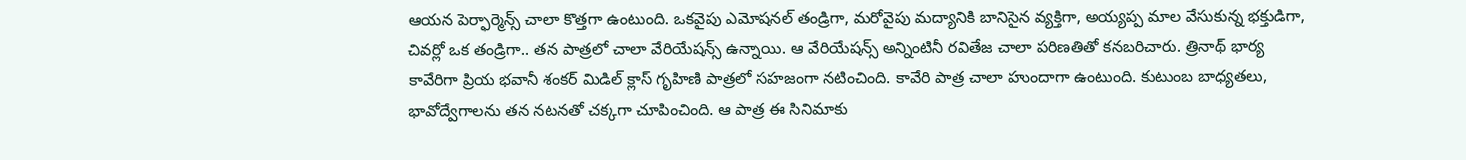ఆయన పెర్ఫార్మెన్స్ చాలా కొత్తగా ఉంటుంది. ఒకవైపు ఎమోషనల్ తండ్రిగా, మరోవైపు మద్యానికి బానిసైన వ్యక్తిగా, అయ్యప్ప మాల వేసుకున్న భక్తుడిగా, చివర్లో ఒక తండ్రిగా.. తన పాత్రలో చాలా వేరియేషన్స్ ఉన్నాయి. ఆ వేరియేషన్స్ అన్నింటినీ రవితేజ చాలా పరిణతితో కనబరిచారు. త్రినాథ్ భార్య కావేరిగా ప్రియ భవానీ శంకర్ మిడిల్ క్లాస్ గృహిణి పాత్రలో సహజంగా నటించింది. కావేరి పాత్ర చాలా హుందాగా ఉంటుంది. కుటుంబ బాధ్యతలు, భావోద్వేగాలను తన నటనతో చక్కగా చూపించింది. ఆ పాత్ర ఈ సినిమాకు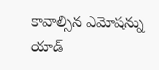కావాల్సిన ఎమోషన్ను యాడ్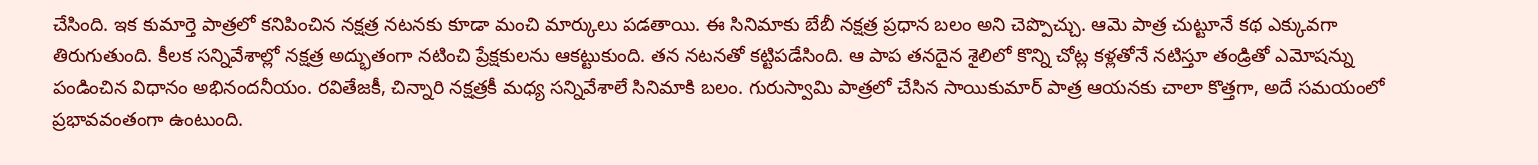చేసింది. ఇక కుమార్తె పాత్రలో కనిపించిన నక్షత్ర నటనకు కూడా మంచి మార్కులు పడతాయి. ఈ సినిమాకు బేబీ నక్షత్ర ప్రధాన బలం అని చెప్పొచ్చు. ఆమె పాత్ర చుట్టూనే కథ ఎక్కువగా తిరుగుతుంది. కీలక సన్నివేశాల్లో నక్షత్ర అద్భుతంగా నటించి ప్రేక్షకులను ఆకట్టుకుంది. తన నటనతో కట్టిపడేసింది. ఆ పాప తనదైన శైలిలో కొన్ని చోట్ల కళ్లతోనే నటిస్తూ తండ్రితో ఎమోషన్ను పండించిన విధానం అభినందనీయం. రవితేజకీ, చిన్నారి నక్షత్రకీ మధ్య సన్నివేశాలే సినిమాకి బలం. గురుస్వామి పాత్రలో చేసిన సాయికుమార్ పాత్ర ఆయనకు చాలా కొత్తగా, అదే సమయంలో ప్రభావవంతంగా ఉంటుంది.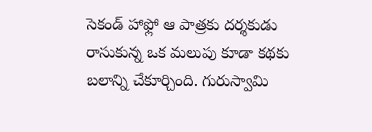సెకండ్ హాఫ్లో ఆ పాత్రకు దర్శకుడు రాసుకున్న ఒక మలుపు కూడా కథకు బలాన్ని చేకూర్చింది. గురుస్వామి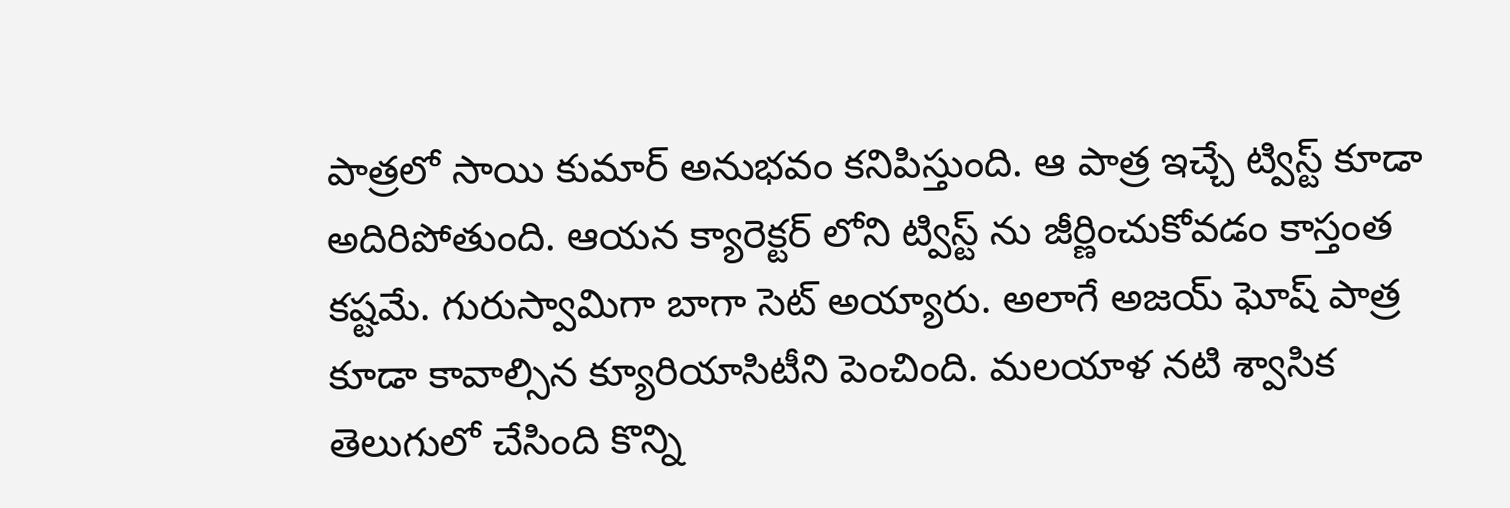పాత్రలో సాయి కుమార్ అనుభవం కనిపిస్తుంది. ఆ పాత్ర ఇచ్చే ట్విస్ట్ కూడా అదిరిపోతుంది. ఆయన క్యారెక్టర్ లోని ట్విస్ట్ ను జీర్ణించుకోవడం కాస్తంత కష్టమే. గురుస్వామిగా బాగా సెట్ అయ్యారు. అలాగే అజయ్ ఘోష్ పాత్ర కూడా కావాల్సిన క్యూరియాసిటీని పెంచింది. మలయాళ నటి శ్వాసిక తెలుగులో చేసింది కొన్ని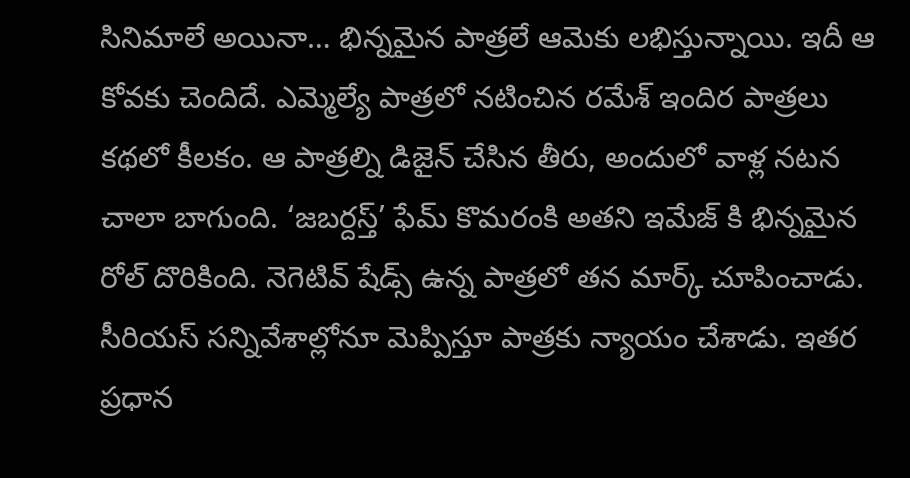సినిమాలే అయినా… భిన్నమైన పాత్రలే ఆమెకు లభిస్తున్నాయి. ఇదీ ఆ కోవకు చెందిదే. ఎమ్మెల్యే పాత్రలో నటించిన రమేశ్ ఇందిర పాత్రలు కథలో కీలకం. ఆ పాత్రల్ని డిజైన్ చేసిన తీరు, అందులో వాళ్ల నటన చాలా బాగుంది. ‘జబర్దస్త్’ ఫేమ్ కొమరంకి అతని ఇమేజ్ కి భిన్నమైన రోల్ దొరికింది. నెగెటివ్ షేడ్స్ ఉన్న పాత్రలో తన మార్క్ చూపించాడు. సీరియస్ సన్నివేశాల్లోనూ మెప్పిస్తూ పాత్రకు న్యాయం చేశాడు. ఇతర ప్రధాన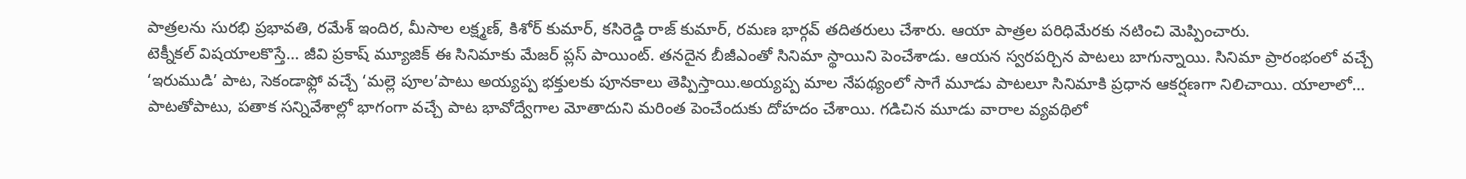పాత్రలను సురభి ప్రభావతి, రమేశ్ ఇందిర, మీసాల లక్ష్మణ్, కిశోర్ కుమార్, కసిరెడ్డి రాజ్ కుమార్, రమణ భార్గవ్ తదితరులు చేశారు. ఆయా పాత్రల పరిధిమేరకు నటించి మెప్పించారు.
టెక్నీకల్ విషయాలకొస్తే… జీవి ప్రకాష్ మ్యూజిక్ ఈ సినిమాకు మేజర్ ప్లస్ పాయింట్. తనదైన బీజీఎంతో సినిమా స్థాయిని పెంచేశాడు. ఆయన స్వరపర్చిన పాటలు బాగున్నాయి. సినిమా ప్రారంభంలో వచ్చే ‘ఇరుముడి’ పాట, సెకండాఫ్లో వచ్చే ‘మల్లె పూల’పాటు అయ్యప్ప భక్తులకు పూనకాలు తెప్పిస్తాయి.అయ్యప్ప మాల నేపథ్యంలో సాగే మూడు పాటలూ సినిమాకి ప్రధాన ఆకర్షణగా నిలిచాయి. యాలాలో… పాటతోపాటు, పతాక సన్నివేశాల్లో భాగంగా వచ్చే పాట భావోద్వేగాల మోతాదుని మరింత పెంచేందుకు దోహదం చేశాయి. గడిచిన మూడు వారాల వ్యవథిలో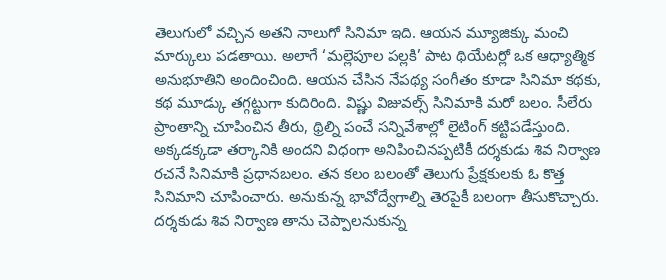తెలుగులో వచ్చిన అతని నాలుగో సినిమా ఇది. ఆయన మ్యూజిక్కు మంచి మార్కులు పడతాయి. అలాగే ‘మల్లెపూల పల్లకి’ పాట థియేటర్లో ఒక ఆధ్యాత్మిక అనుభూతిని అందించింది. ఆయన చేసిన నేపథ్య సంగీతం కూడా సినిమా కథకు, కథ మూడ్కు తగ్గట్టుగా కుదిరింది. విష్ణు విజువల్స్ సినిమాకి మరో బలం. సీలేరు ప్రాంతాన్ని చూపించిన తీరు, థ్రిల్ని పంచే సన్నివేశాల్లో లైటింగ్ కట్టిపడేస్తుంది. అక్కడక్కడా తర్కానికి అందని విధంగా అనిపించినప్పటికీ దర్శకుడు శివ నిర్వాణ రచనే సినిమాకి ప్రధానబలం. తన కలం బలంతో తెలుగు ప్రేక్షకులకు ఓ కొత్త సినిమాని చూపించారు. అనుకున్న భావోద్వేగాల్ని తెరపైకీ బలంగా తీసుకొచ్చారు. దర్శకుడు శివ నిర్వాణ తాను చెప్పాలనుకున్న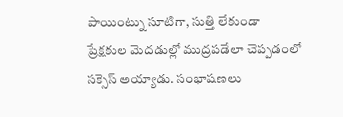పాయింట్ను సూటిగా, సుత్తి లేకుండా ప్రేక్షకుల మెదడుల్లో ముద్రపడేలా చెప్పడంలో సక్సెస్ అయ్యాడు. సంభాషణలు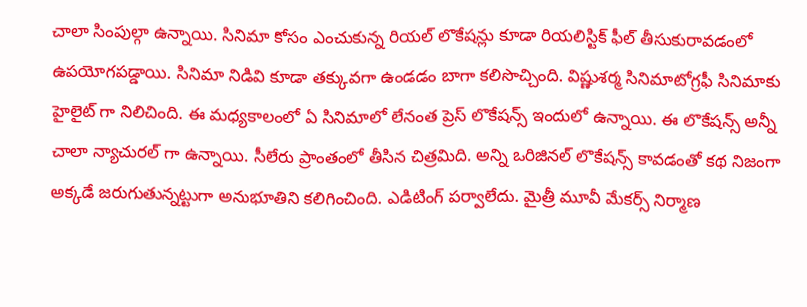చాలా సింపుల్గా ఉన్నాయి. సినిమా కోసం ఎంచుకున్న రియల్ లొకేషన్లు కూడా రియలిస్టిక్ ఫీల్ తీసుకురావడంలో ఉపయోగపడ్డాయి. సినిమా నిడివి కూడా తక్కువగా ఉండడం బాగా కలిసొచ్చింది. విష్ణుశర్మ సినిమాటోగ్రఫీ సినిమాకు హైలైట్ గా నిలిచింది. ఈ మధ్యకాలంలో ఏ సినిమాలో లేనంత ప్రెస్ లొకేషన్స్ ఇందులో ఉన్నాయి. ఈ లొకేషన్స్ అన్నీ చాలా న్యాచురల్ గా ఉన్నాయి. సీలేరు ప్రాంతంలో తీసిన చిత్రమిది. అన్ని ఒరిజినల్ లొకేషన్స్ కావడంతో కథ నిజంగా అక్కడే జరుగుతున్నట్టుగా అనుభూతిని కలిగించింది. ఎడిటింగ్ పర్వాలేదు. మైత్రీ మూవీ మేకర్స్ నిర్మాణ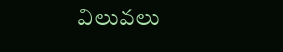విలువలు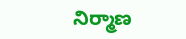నిర్మాణ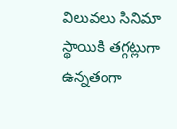విలువలు సినిమా స్థాయికి తగ్గట్లుగా ఉన్నతంగా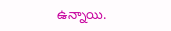ఉన్నాయి.